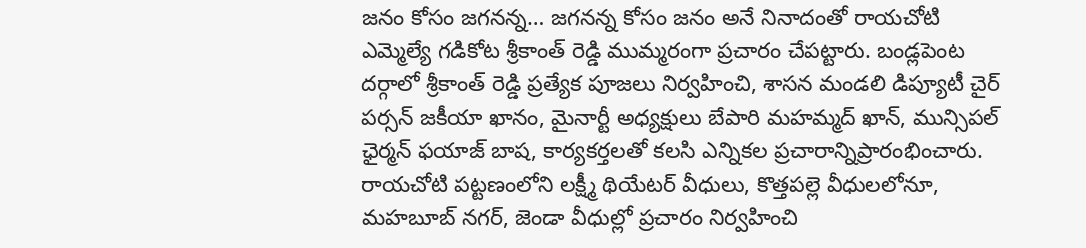జనం కోసం జగనన్న… జగనన్న కోసం జనం అనే నినాదంతో రాయచోటి ఎమ్మెల్యే గడికోట శ్రీకాంత్ రెడ్డి ముమ్మరంగా ప్రచారం చేపట్టారు. బండ్లపెంట దర్గాలో శ్రీకాంత్ రెడ్డి ప్రత్యేక పూజలు నిర్వహించి, శాసన మండలి డిప్యూటీ చైర్ పర్సన్ జకీయా ఖానం, మైనార్టీ అధ్యక్షులు బేపారి మహమ్మద్ ఖాన్, మున్సిపల్ ఛైర్మన్ ఫయాజ్ బాష, కార్యకర్తలతో కలసి ఎన్నికల ప్రచారాన్నిప్రారంభించారు. రాయచోటి పట్టణంలోని లక్ష్మీ థియేటర్ వీధులు, కొత్తపల్లె వీధులలోనూ, మహబూబ్ నగర్, జెండా వీధుల్లో ప్రచారం నిర్వహించి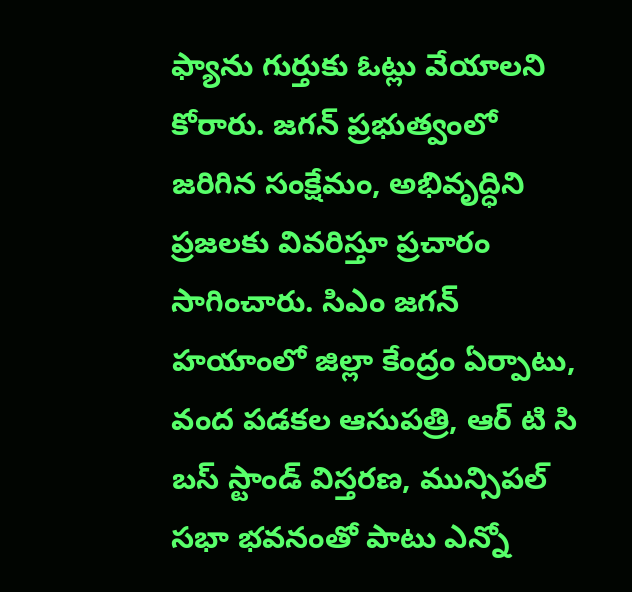ఫ్యాను గుర్తుకు ఓట్లు వేయాలని కోరారు. జగన్ ప్రభుత్వంలో జరిగిన సంక్షేమం, అభివృద్ధిని ప్రజలకు వివరిస్తూ ప్రచారం సాగించారు. సిఎం జగన్ హయాంలో జిల్లా కేంద్రం ఏర్పాటు, వంద పడకల ఆసుపత్రి, ఆర్ టి సి బస్ స్టాండ్ విస్తరణ, మున్సిపల్ సభా భవనంతో పాటు ఎన్నో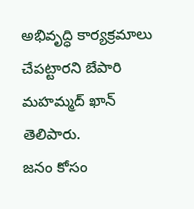అభివృద్ధి కార్యక్రమాలు చేపట్టారని బేపారి మహమ్మద్ ఖాన్ తెలిపారు.
జనం కోసం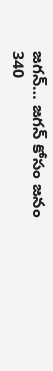జగన్… జగన్ కోసం జనం
340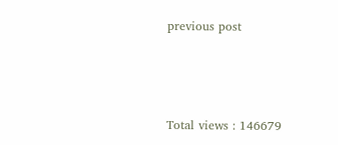previous post



Total views : 146679